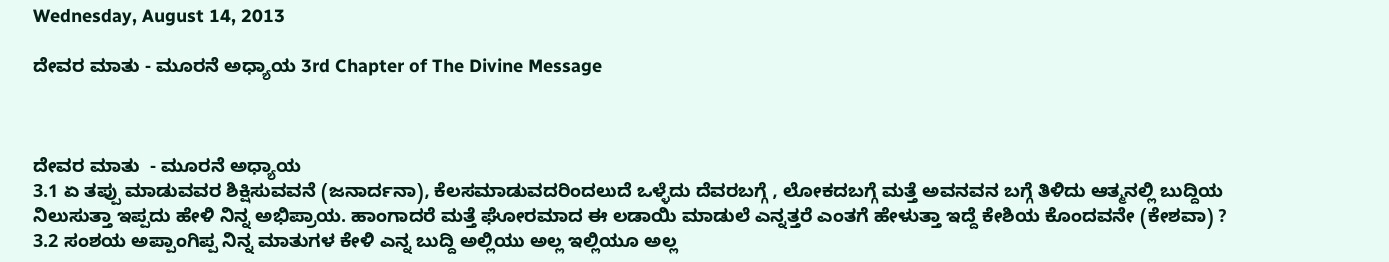Wednesday, August 14, 2013

ದೇವರ ಮಾತು - ಮೂರನೆ ಅಧ್ಯಾಯ 3rd Chapter of The Divine Message



ದೇವರ ಮಾತು  - ಮೂರನೆ ಅಧ್ಯಾಯ
3.1 ಏ ತಪ್ಪು ಮಾಡುವವರ ಶಿಕ್ಷಿಸುವವನೆ (ಜನಾರ್ದನಾ), ಕೆಲಸಮಾಡುವದರಿಂದಲುದೆ ಒಳ್ಳೆದು ದೆವರಬಗ್ಗೆ , ಲೋಕದಬಗ್ಗೆ ಮತ್ತೆ ಅವನವನ ಬಗ್ಗೆ ತಿಳಿದು ಆತ್ಮನಲ್ಲಿ ಬುದ್ದಿಯ ನಿಲುಸುತ್ತಾ ಇಪ್ಪದು ಹೇಳಿ ನಿನ್ನ ಅಭಿಪ್ರಾಯ. ಹಾಂಗಾದರೆ ಮತ್ತೆ ಘೋರಮಾದ ಈ ಲಡಾಯಿ ಮಾಡುಲೆ ಎನ್ನತ್ತರೆ ಎಂತಗೆ ಹೇಳುತ್ತಾ ಇದ್ದೆ ಕೇಶಿಯ ಕೊಂದವನೇ (ಕೇಶವಾ) ?
3.2 ಸಂಶಯ ಅಪ್ಪಾಂಗಿಪ್ಪ ನಿನ್ನ ಮಾತುಗಳ ಕೇಳಿ ಎನ್ನ ಬುದ್ದಿ ಅಲ್ಲಿಯು ಅಲ್ಲ ಇಲ್ಲಿಯೂ ಅಲ್ಲ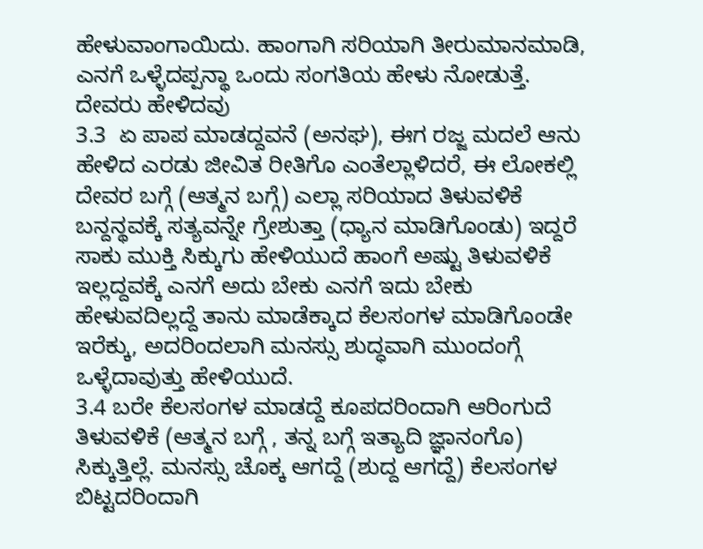ಹೇಳುವಾಂಗಾಯಿದು. ಹಾಂಗಾಗಿ ಸರಿಯಾಗಿ ತೀರುಮಾನಮಾಡಿ, ಎನಗೆ ಒಳ್ಳೆದಪ್ಪನ್ಥಾ ಒಂದು ಸಂಗತಿಯ ಹೇಳು ನೋಡುತ್ತೆ.
ದೇವರು ಹೇಳಿದವು
3.3  ಏ ಪಾಪ ಮಾಡದ್ದವನೆ (ಅನಘ), ಈಗ ರಜ್ಜ ಮದಲೆ ಆನು ಹೇಳಿದ ಎರಡು ಜೀವಿತ ರೀತಿಗೊ ಎಂತೆಲ್ಲಾಳಿದರೆ, ಈ ಲೋಕಲ್ಲಿ ದೇವರ ಬಗ್ಗೆ (ಆತ್ಮನ ಬಗ್ಗೆ) ಎಲ್ಲಾ ಸರಿಯಾದ ತಿಳುವಳಿಕೆ ಬನ್ದನ್ಥವಕ್ಕೆ ಸತ್ಯವನ್ನೇ ಗ್ರೇಶುತ್ತಾ (ಧ್ಯಾನ ಮಾಡಿಗೊಂಡು) ಇದ್ದರೆ ಸಾಕು ಮುಕ್ತಿ ಸಿಕ್ಕುಗು ಹೇಳಿಯುದೆ ಹಾಂಗೆ ಅಷ್ಟು ತಿಳುವಳಿಕೆ ಇಲ್ಲದ್ದವಕ್ಕೆ ಎನಗೆ ಅದು ಬೇಕು ಎನಗೆ ಇದು ಬೇಕು ಹೇಳುವದಿಲ್ಲದ್ದೆ ತಾನು ಮಾಡೆಕ್ಕಾದ ಕೆಲಸಂಗಳ ಮಾಡಿಗೊಂಡೇ ಇರೆಕ್ಕು, ಅದರಿಂದಲಾಗಿ ಮನಸ್ಸು ಶುದ್ಧವಾಗಿ ಮುಂದಂಗ್ಗೆ ಒಳ್ಳೆದಾವುತ್ತು ಹೇಳಿಯುದೆ.
3.4 ಬರೇ ಕೆಲಸಂಗಳ ಮಾಡದ್ದೆ ಕೂಪದರಿಂದಾಗಿ ಆರಿಂಗುದೆ ತಿಳುವಳಿಕೆ (ಆತ್ಮನ ಬಗ್ಗೆ , ತನ್ನ ಬಗ್ಗೆ ಇತ್ಯಾದಿ ಜ್ಞಾನಂಗೊ) ಸಿಕ್ಕುತ್ತಿಲ್ಲೆ. ಮನಸ್ಸು ಚೊಕ್ಕ ಆಗದ್ದೆ (ಶುದ್ದ ಆಗದ್ದೆ) ಕೆಲಸಂಗಳ ಬಿಟ್ಟದರಿಂದಾಗಿ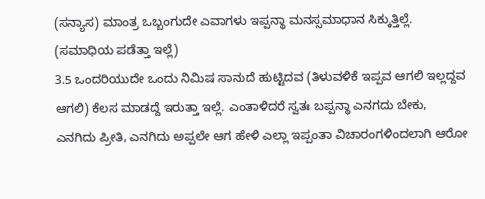(ಸನ್ಯಾಸ) ಮಾಂತ್ರ ಒಬ್ಬಂಗುದೇ ಎವಾಗಳು ಇಪ್ಪನ್ಥಾ ಮನಸ್ಸಮಾಧಾನ ಸಿಕ್ಕುತ್ತಿಲ್ಲೆ. (ಸಮಾಧಿಯ ಪಡೆತ್ತಾ ಇಲ್ಲೆ)
3.5 ಒಂದರಿಯುದೇ ಒಂದು ನಿಮಿಷ ಸಾನುದೆ ಹುಟ್ಟಿದವ (ತಿಳುವಳಿಕೆ ಇಪ್ಪವ ಆಗಲಿ ಇಲ್ಲದ್ದವ ಆಗಲಿ) ಕೆಲಸ ಮಾಡದ್ದೆ ಇರುತ್ತಾ ಇಲ್ಲೆ. ಎಂತಾಳಿದರೆ ಸ್ವತಃ ಬಪ್ಪನ್ಥಾ ಎನಗದು ಬೇಕು, ಎನಗಿದು ಪ್ರೀತಿ, ಎನಗಿದು ಅಪ್ಪಲೇ ಆಗ ಹೇಳಿ ಎಲ್ಲಾ ಇಪ್ಪಂತಾ ವಿಚಾರಂಗಳಿಂದಲಾಗಿ ಆರೋ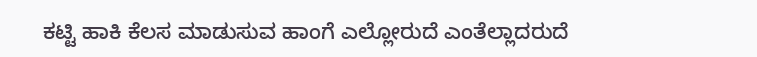ಕಟ್ಟಿ ಹಾಕಿ ಕೆಲಸ ಮಾಡುಸುವ ಹಾಂಗೆ ಎಲ್ಲೋರುದೆ ಎಂತೆಲ್ಲಾದರುದೆ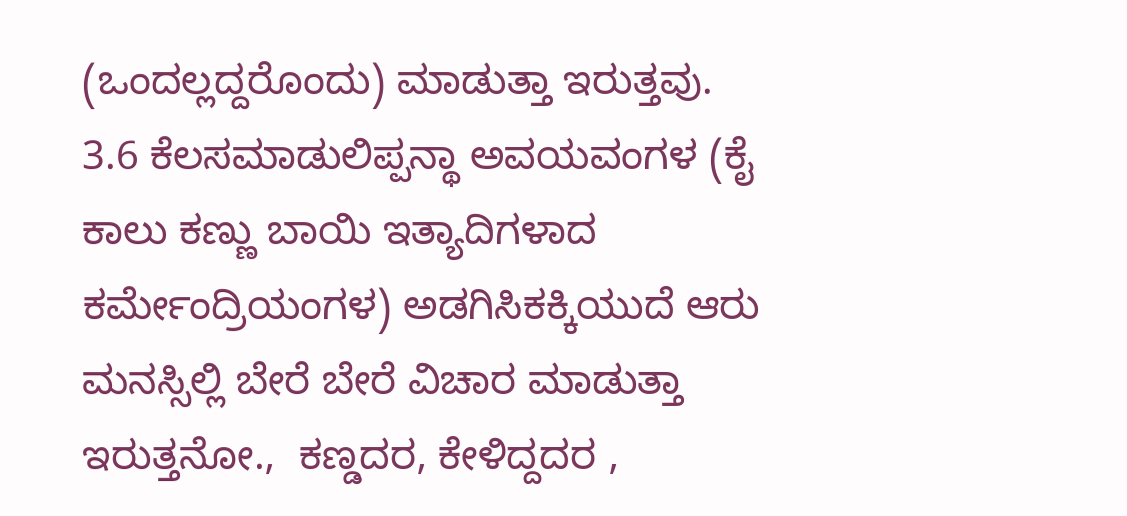(ಒಂದಲ್ಲದ್ದರೊಂದು) ಮಾಡುತ್ತಾ ಇರುತ್ತವು.
3.6 ಕೆಲಸಮಾಡುಲಿಪ್ಪನ್ಥಾ ಅವಯವಂಗಳ (ಕೈ ಕಾಲು ಕಣ್ಣು ಬಾಯಿ ಇತ್ಯಾದಿಗಳಾದ ಕರ್ಮೇಂದ್ರಿಯಂಗಳ) ಅಡಗಿಸಿಕಕ್ಕಿಯುದೆ ಆರು ಮನಸ್ಸಿಲ್ಲಿ ಬೇರೆ ಬೇರೆ ವಿಚಾರ ಮಾಡುತ್ತಾ ಇರುತ್ತನೋ.,  ಕಣ್ಡದರ, ಕೇಳಿದ್ದದರ ,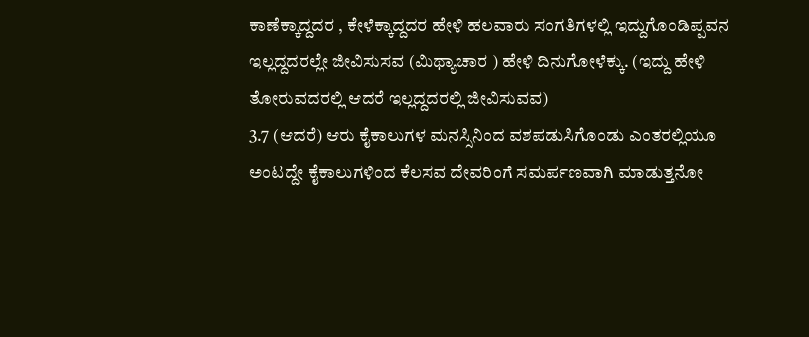ಕಾಣೆಕ್ಕಾದ್ದದರ , ಕೇಳೆಕ್ಕಾದ್ದದರ ಹೇಳಿ ಹಲವಾರು ಸಂಗತಿಗಳಲ್ಲಿ ಇದ್ದುಗೊಂಡಿಪ್ಪವನ ಇಲ್ಲದ್ದದರಲ್ಲೇ ಜೀವಿಸುಸವ (ಮಿಥ್ಯಾಚಾರ ) ಹೇಳಿ ದಿನುಗೋಳೆಕ್ಕು. (ಇದ್ದು ಹೇಳಿ ತೋರುವದರಲ್ಲಿ ಆದರೆ ಇಲ್ಲದ್ದದರಲ್ಲಿ ಜೀವಿಸುವವ)
3.7 (ಆದರೆ) ಆರು ಕೈಕಾಲುಗಳ ಮನಸ್ಸಿನಿಂದ ವಶಪಡುಸಿಗೊಂಡು ಎಂತರಲ್ಲಿಯೂ ಅಂಟದ್ದೇ ಕೈಕಾಲುಗಳಿಂದ ಕೆಲಸವ ದೇವರಿಂಗೆ ಸಮರ್ಪಣವಾಗಿ ಮಾಡುತ್ತನೋ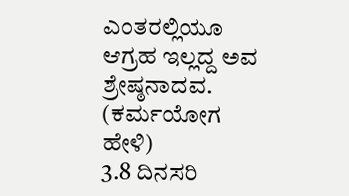ಎಂತರಲ್ಲಿಯೂ ಆಗ್ರಹ ಇಲ್ಲದ್ದ ಅವ ಶ್ರೇಷ್ಠನಾದವ. (ಕರ್ಮಯೋಗ ಹೇಳಿ)
3.8 ದಿನಸರಿ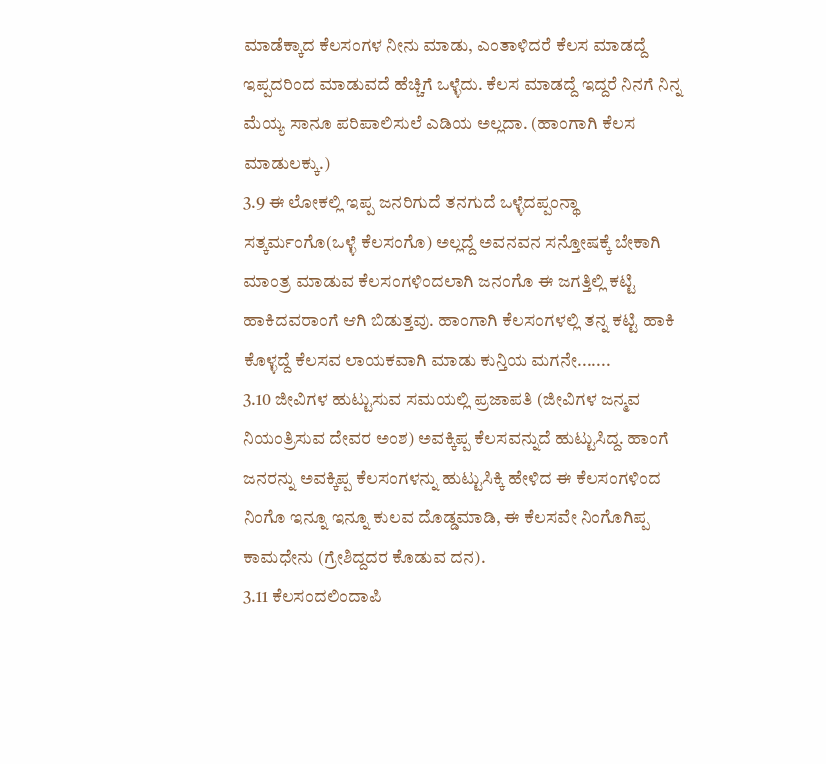ಮಾಡೆಕ್ಕಾದ ಕೆಲಸಂಗಳ ನೀನು ಮಾಡು, ಎಂತಾಳಿದರೆ ಕೆಲಸ ಮಾಡದ್ದೆ ಇಪ್ಪದರಿಂದ ಮಾಡುವದೆ ಹೆಚ್ಚಿಗೆ ಒಳ್ಳೆದು. ಕೆಲಸ ಮಾಡದ್ದೆ ಇದ್ದರೆ ನಿನಗೆ ನಿನ್ನ ಮೆಯ್ಯ ಸಾನೂ ಪರಿಪಾಲಿಸುಲೆ ಎಡಿಯ ಅಲ್ಲದಾ. (ಹಾಂಗಾಗಿ ಕೆಲಸ ಮಾಡುಲಕ್ಕು.)
3.9 ಈ ಲೋಕಲ್ಲಿ ಇಪ್ಪ ಜನರಿಗುದೆ ತನಗುದೆ ಒಳ್ಳೆದಪ್ಪಂನ್ಥಾ ಸತ್ಕರ್ಮಂಗೊ(ಒಳ್ಳೆ ಕೆಲಸಂಗೊ) ಅಲ್ಲದ್ದೆ ಅವನವನ ಸನ್ತೋಷಕ್ಕೆ ಬೇಕಾಗಿ ಮಾಂತ್ರ ಮಾಡುವ ಕೆಲಸಂಗಳಿಂದಲಾಗಿ ಜನಂಗೊ ಈ ಜಗತ್ತಿಲ್ಲಿ ಕಟ್ಟಿ ಹಾಕಿದವರಾಂಗೆ ಆಗಿ ಬಿಡುತ್ತವು. ಹಾಂಗಾಗಿ ಕೆಲಸಂಗಳಲ್ಲಿ ತನ್ನ ಕಟ್ಟಿ ಹಾಕಿ ಕೊಳ್ಳದ್ದೆ ಕೆಲಸವ ಲಾಯಕವಾಗಿ ಮಾಡು ಕುನ್ತಿಯ ಮಗನೇ.......
3.10 ಜೀವಿಗಳ ಹುಟ್ಟುಸುವ ಸಮಯಲ್ಲಿ ಪ್ರಜಾಪತಿ (ಜೀವಿಗಳ ಜನ್ಮವ ನಿಯಂತ್ರಿಸುವ ದೇವರ ಅಂಶ) ಅವಕ್ಕಿಪ್ಪ ಕೆಲಸವನ್ನುದೆ ಹುಟ್ಟುಸಿದ್ದ. ಹಾಂಗೆ ಜನರನ್ನು ಅವಕ್ಕಿಪ್ಪ ಕೆಲಸಂಗಳನ್ನು ಹುಟ್ಟುಸಿಕ್ಕಿ ಹೇಳಿದ ಈ ಕೆಲಸಂಗಳಿಂದ ನಿಂಗೊ ಇನ್ನೂ ಇನ್ನೂ ಕುಲವ ದೊಡ್ಡಮಾಡಿ, ಈ ಕೆಲಸವೇ ನಿಂಗೊಗಿಪ್ಪ ಕಾಮಧೇನು (ಗ್ರೇಶಿದ್ದದರ ಕೊಡುವ ದನ).
3.11 ಕೆಲಸಂದಲಿಂದಾಪಿ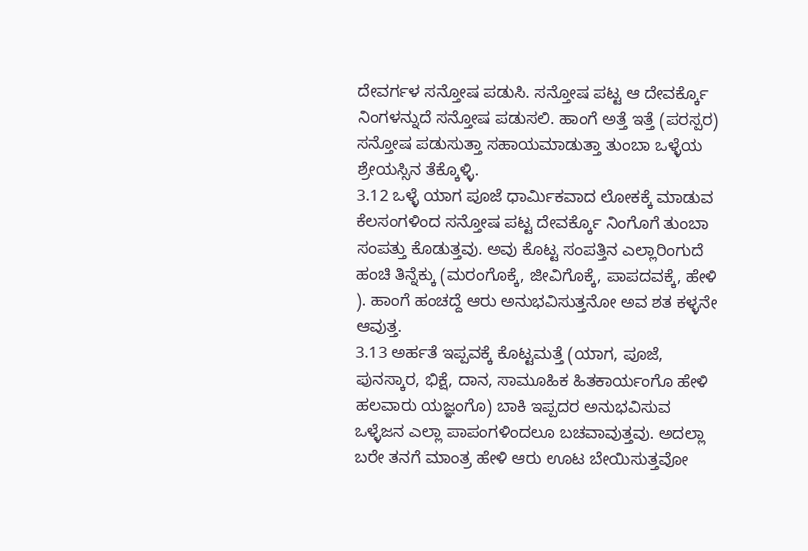ದೇವರ್ಗಳ ಸನ್ತೋಷ ಪಡುಸಿ. ಸನ್ತೋಷ ಪಟ್ಟ ಆ ದೇವರ್ಕ್ಕೊ ನಿಂಗಳನ್ನುದೆ ಸನ್ತೋಷ ಪಡುಸಲಿ. ಹಾಂಗೆ ಅತ್ತೆ ಇತ್ತೆ (ಪರಸ್ಪರ) ಸನ್ತೋಷ ಪಡುಸುತ್ತಾ ಸಹಾಯಮಾಡುತ್ತಾ ತುಂಬಾ ಒಳ್ಳೆಯ ಶ್ರೇಯಸ್ಸಿನ ತೆಕ್ಕೊಳ್ಳಿ.
3.12 ಒಳ್ಳೆ ಯಾಗ ಪೂಜೆ ಧಾರ್ಮಿಕವಾದ ಲೋಕಕ್ಕೆ ಮಾಡುವ ಕೆಲಸಂಗಳಿಂದ ಸನ್ತೋಷ ಪಟ್ಟ ದೇವರ್ಕ್ಕೊ ನಿಂಗೊಗೆ ತುಂಬಾ ಸಂಪತ್ತು ಕೊಡುತ್ತವು. ಅವು ಕೊಟ್ಟ ಸಂಪತ್ತಿನ ಎಲ್ಲಾರಿಂಗುದೆ ಹಂಚಿ ತಿನ್ನೆಕ್ಕು (ಮರಂಗೊಕ್ಕೆ, ಜೀವಿಗೊಕ್ಕೆ, ಪಾಪದವಕ್ಕೆ, ಹೇಳಿ ). ಹಾಂಗೆ ಹಂಚದ್ದೆ ಆರು ಅನುಭವಿಸುತ್ತನೋ ಅವ ಶತ ಕಳ್ಳನೇ ಆವುತ್ತ.
3.13 ಅರ್ಹತೆ ಇಪ್ಪವಕ್ಕೆ ಕೊಟ್ಟಮತ್ತೆ (ಯಾಗ, ಪೂಜೆ, ಪುನಸ್ಕಾರ, ಭಿಕ್ಷೆ, ದಾನ, ಸಾಮೂಹಿಕ ಹಿತಕಾರ್ಯಂಗೊ ಹೇಳಿ ಹಲವಾರು ಯಜ್ಞಂಗೊ) ಬಾಕಿ ಇಪ್ಪದರ ಅನುಭವಿಸುವ ಒಳ್ಳೆಜನ ಎಲ್ಲಾ ಪಾಪಂಗಳಿಂದಲೂ ಬಚವಾವುತ್ತವು. ಅದಲ್ಲಾ ಬರೇ ತನಗೆ ಮಾಂತ್ರ ಹೇಳಿ ಆರು ಊಟ ಬೇಯಿಸುತ್ತವೋ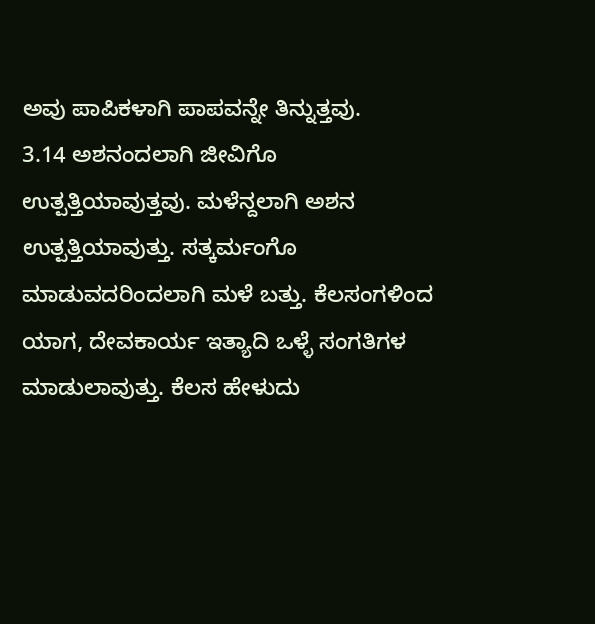ಅವು ಪಾಪಿಕಳಾಗಿ ಪಾಪವನ್ನೇ ತಿನ್ನುತ್ತವು.
3.14 ಅಶನಂದಲಾಗಿ ಜೀವಿಗೊ ಉತ್ಪತ್ತಿಯಾವುತ್ತವು. ಮಳೆನ್ದಲಾಗಿ ಅಶನ ಉತ್ಪತ್ತಿಯಾವುತ್ತು. ಸತ್ಕರ್ಮಂಗೊ ಮಾಡುವದರಿಂದಲಾಗಿ ಮಳೆ ಬತ್ತು. ಕೆಲಸಂಗಳಿಂದ ಯಾಗ, ದೇವಕಾರ್ಯ ಇತ್ಯಾದಿ ಒಳ್ಳೆ ಸಂಗತಿಗಳ ಮಾಡುಲಾವುತ್ತು. ಕೆಲಸ ಹೇಳುದು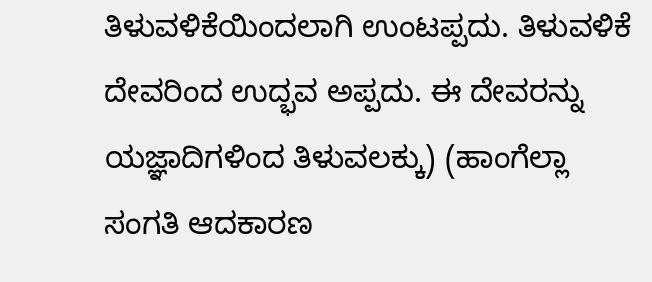ತಿಳುವಳಿಕೆಯಿಂದಲಾಗಿ ಉಂಟಪ್ಪದು. ತಿಳುವಳಿಕೆ ದೇವರಿಂದ ಉದ್ಭವ ಅಪ್ಪದು. ಈ ದೇವರನ್ನು ಯಜ್ಞಾದಿಗಳಿಂದ ತಿಳುವಲಕ್ಕು) (ಹಾಂಗೆಲ್ಲಾ ಸಂಗತಿ ಆದಕಾರಣ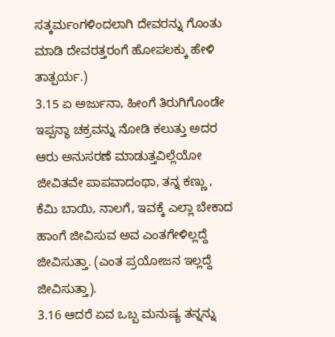ಸತ್ಕರ್ಮಂಗಳಿಂದಲಾಗಿ ದೇವರನ್ನು ಗೊಂತು ಮಾಡಿ ದೇವರತ್ತರಂಗೆ ಹೋಪಲಕ್ಕು ಹೇಳಿ ತಾತ್ಪರ್ಯ.)
3.15 ಏ ಅರ್ಜುನಾ, ಹೀಂಗೆ ತಿರುಗಿಗೊಂಡೇ ಇಪ್ಪನ್ಥಾ ಚಕ್ರವನ್ನು ನೋಡಿ ಕಲುತ್ತು ಅದರ ಆರು ಅನುಸರಣೆ ಮಾಡುತ್ತವಿಲ್ಲೆಯೋ ಜೀವಿತವೇ ಪಾಪವಾದಂಥಾ, ತನ್ನ ಕಣ್ಣು , ಕೆಮಿ ಬಾಯಿ, ನಾಲಗೆ, ಇವಕ್ಕೆ ಎಲ್ಲಾ ಬೇಕಾದ ಹಾಂಗೆ ಜೀವಿಸುವ ಅವ ಎಂತಗೇಳಿಲ್ಲದ್ದೆ ಜೀವಿಸುತ್ತಾ. (ಎಂತ ಪ್ರಯೋಜನ ಇಲ್ಲದ್ದೆ ಜೀವಿಸುತ್ತಾ).
3.16 ಆದರೆ ಏವ ಒಬ್ಬ ಮನುಷ್ಯ ತನ್ನನ್ನು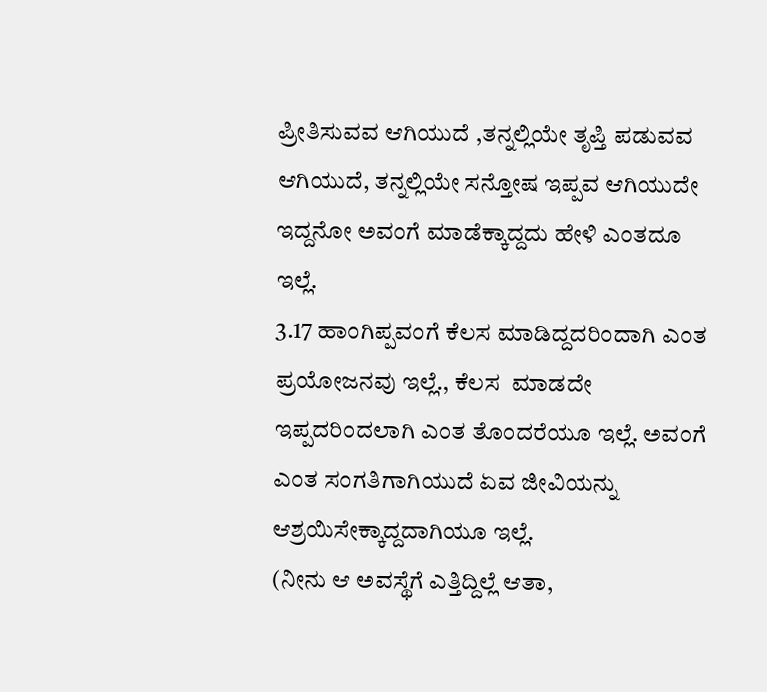ಪ್ರೀತಿಸುವವ ಆಗಿಯುದೆ ,ತನ್ನಲ್ಲಿಯೇ ತೃಪ್ತಿ ಪಡುವವ ಆಗಿಯುದೆ, ತನ್ನಲ್ಲಿಯೇ ಸನ್ತೋಷ ಇಪ್ಪವ ಆಗಿಯುದೇ ಇದ್ದನೋ ಅವಂಗೆ ಮಾಡೆಕ್ಕಾದ್ದದು ಹೇಳಿ ಎಂತದೂ ಇಲ್ಲೆ.
3.17 ಹಾಂಗಿಪ್ಪವಂಗೆ ಕೆಲಸ ಮಾಡಿದ್ದದರಿಂದಾಗಿ ಎಂತ ಪ್ರಯೋಜನವು ಇಲ್ಲೆ., ಕೆಲಸ  ಮಾಡದೇ ಇಪ್ಪದರಿಂದಲಾಗಿ ಎಂತ ತೊಂದರೆಯೂ ಇಲ್ಲೆ. ಅವಂಗೆ ಎಂತ ಸಂಗತಿಗಾಗಿಯುದೆ ಏವ ಜೀವಿಯನ್ನು ಆಶ್ರಯಿಸೇಕ್ಕಾದ್ದದಾಗಿಯೂ ಇಲ್ಲೆ.
(ನೀನು ಆ ಅವಸ್ಥೆಗೆ ಎತ್ತಿದ್ದಿಲ್ಲೆ ಆತಾ,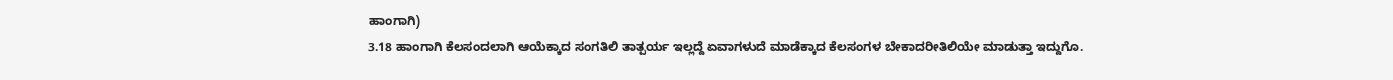ಹಾಂಗಾಗಿ)
3.18 ಹಾಂಗಾಗಿ ಕೆಲಸಂದಲಾಗಿ ಆಯೆಕ್ಕಾದ ಸಂಗತಿಲಿ ತಾತ್ಪರ್ಯ ಇಲ್ಲದ್ದೆ ಏವಾಗಳುದೆ ಮಾಡೆಕ್ಕಾದ ಕೆಲಸಂಗಳ ಬೇಕಾದರೀತಿಲಿಯೇ ಮಾಡುತ್ತಾ ಇದ್ದುಗೊ.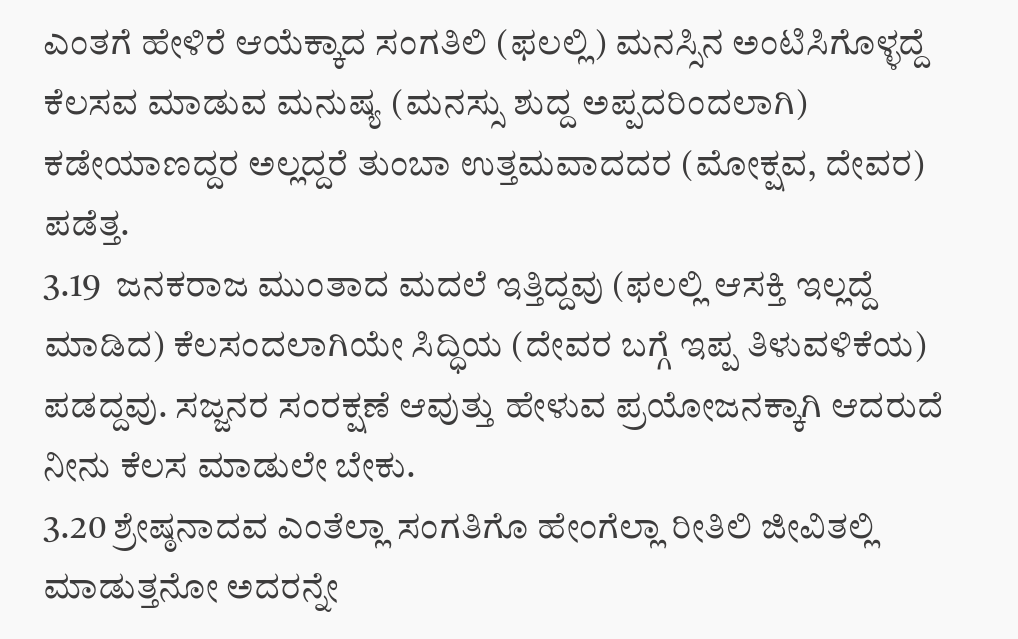ಎಂತಗೆ ಹೇಳಿರೆ ಆಯೆಕ್ಕಾದ ಸಂಗತಿಲಿ (ಫಲಲ್ಲಿ) ಮನಸ್ಸಿನ ಅಂಟಿಸಿಗೊಳ್ಳದ್ದೆ ಕೆಲಸವ ಮಾಡುವ ಮನುಷ್ಯ (ಮನಸ್ಸು ಶುದ್ದ ಅಪ್ಪದರಿಂದಲಾಗಿ) ಕಡೇಯಾಣದ್ದರ ಅಲ್ಲದ್ದರೆ ತುಂಬಾ ಉತ್ತಮವಾದದರ (ಮೋಕ್ಷವ, ದೇವರ) ಪಡೆತ್ತ.
3.19  ಜನಕರಾಜ ಮುಂತಾದ ಮದಲೆ ಇತ್ತಿದ್ದವು (ಫಲಲ್ಲಿ ಆಸಕ್ತಿ ಇಲ್ಲದ್ದೆ ಮಾಡಿದ) ಕೆಲಸಂದಲಾಗಿಯೇ ಸಿದ್ಧಿಯ (ದೇವರ ಬಗ್ಗೆ ಇಪ್ಪ ತಿಳುವಳಿಕೆಯ) ಪಡದ್ದವು. ಸಜ್ಜನರ ಸಂರಕ್ಷಣೆ ಆವುತ್ತು ಹೇಳುವ ಪ್ರಯೋಜನಕ್ಕಾಗಿ ಆದರುದೆ ನೀನು ಕೆಲಸ ಮಾಡುಲೇ ಬೇಕು.
3.20 ಶ್ರೇಷ್ಠನಾದವ ಎಂತೆಲ್ಲಾ ಸಂಗತಿಗೊ ಹೇಂಗೆಲ್ಲಾ ರೀತಿಲಿ ಜೀವಿತಲ್ಲಿ ಮಾಡುತ್ತನೋ ಅದರನ್ನೇ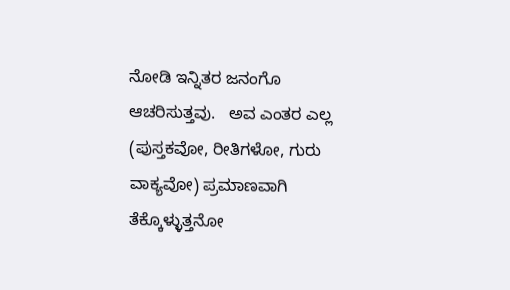ನೋಡಿ ಇನ್ನಿತರ ಜನಂಗೊ ಆಚರಿಸುತ್ತವು.   ಅವ ಎಂತರ ಎಲ್ಲ (ಪುಸ್ತಕವೋ, ರೀತಿಗಳೋ, ಗುರು ವಾಕ್ಯವೋ) ಪ್ರಮಾಣವಾಗಿ ತೆಕ್ಕೊಳ್ಳುತ್ತನೋ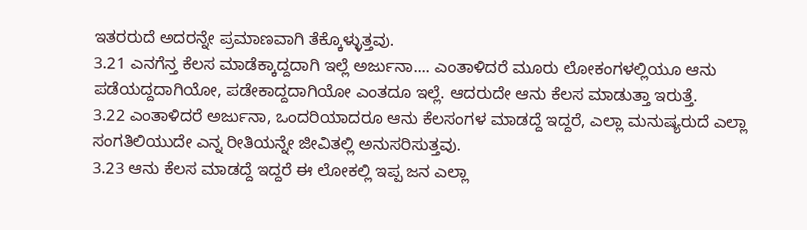ಇತರರುದೆ ಅದರನ್ನೇ ಪ್ರಮಾಣವಾಗಿ ತೆಕ್ಕೊಳ್ಳುತ್ತವು.
3.21 ಎನಗೆನ್ತ ಕೆಲಸ ಮಾಡೆಕ್ಕಾದ್ದದಾಗಿ ಇಲ್ಲೆ ಅರ್ಜುನಾ.... ಎಂತಾಳಿದರೆ ಮೂರು ಲೋಕಂಗಳಲ್ಲಿಯೂ ಆನು ಪಡೆಯದ್ದದಾಗಿಯೋ, ಪಡೇಕಾದ್ದದಾಗಿಯೋ ಎಂತದೂ ಇಲ್ಲೆ. ಆದರುದೇ ಆನು ಕೆಲಸ ಮಾಡುತ್ತಾ ಇರುತ್ತೆ.
3.22 ಎಂತಾಳಿದರೆ ಅರ್ಜುನಾ, ಒಂದರಿಯಾದರೂ ಆನು ಕೆಲಸಂಗಳ ಮಾಡದ್ದೆ ಇದ್ದರೆ, ಎಲ್ಲಾ ಮನುಷ್ಯರುದೆ ಎಲ್ಲಾ ಸಂಗತಿಲಿಯುದೇ ಎನ್ನ ರೀತಿಯನ್ನೇ ಜೀವಿತಲ್ಲಿ ಅನುಸರಿಸುತ್ತವು.
3.23 ಆನು ಕೆಲಸ ಮಾಡದ್ದೆ ಇದ್ದರೆ ಈ ಲೋಕಲ್ಲಿ ಇಪ್ಪ ಜನ ಎಲ್ಲಾ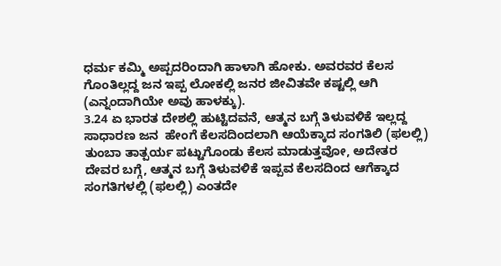ಧರ್ಮ ಕಮ್ಮಿ ಅಪ್ಪದರಿಂದಾಗಿ ಹಾಳಾಗಿ ಹೋಕು. ಅವರವರ ಕೆಲಸ ಗೊಂತಿಲ್ಲದ್ದ ಜನ ಇಪ್ಪ ಲೋಕಲ್ಲಿ ಜನರ ಜೀವಿತವೇ ಕಷ್ಟಲ್ಲಿ ಆಗಿ (ಎನ್ನಂದಾಗಿಯೇ ಅವು ಹಾಳಕ್ಕು).
3.24 ಏ ಭಾರತ ದೇಶಲ್ಲಿ ಹುಟ್ಟಿದವನೆ, ಆತ್ಮನ ಬಗ್ಗೆ ತಿಳುವಳಿಕೆ ಇಲ್ಲದ್ದ ಸಾಧಾರಣ ಜನ  ಹೇಂಗೆ ಕೆಲಸದಿಂದಲಾಗಿ ಆಯೆಕ್ಕಾದ ಸಂಗತಿಲಿ (ಫಲಲ್ಲಿ) ತುಂಬಾ ತಾತ್ಪರ್ಯ ಪಟ್ಟುಗೊಂಡು ಕೆಲಸ ಮಾಡುತ್ತವೋ, ಅದೇತರ ದೇವರ ಬಗ್ಗೆ, ಆತ್ಮನ ಬಗ್ಗೆ ತಿಳುವಳಿಕೆ ಇಪ್ಪವ ಕೆಲಸದಿಂದ ಆಗೆಕ್ಕಾದ ಸಂಗತಿಗಳಲ್ಲಿ (ಫಲಲ್ಲಿ) ಎಂತದೇ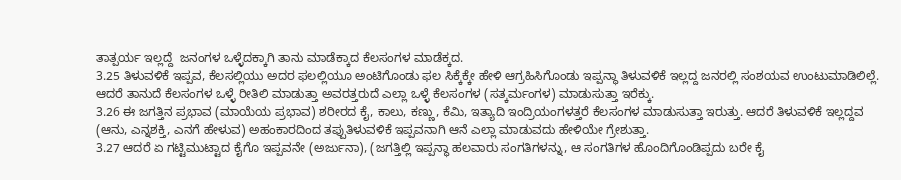ತಾತ್ಪರ್ಯ ಇಲ್ಲದ್ದೆ  ಜನಂಗಳ ಒಳ್ಳೆದಕ್ಕಾಗಿ ತಾನು ಮಾಡೆಕ್ಕಾದ ಕೆಲಸಂಗಳ ಮಾಡೆಕ್ಕದ.
3.25 ತಿಳುವಳಿಕೆ ಇಪ್ಪವ, ಕೆಲಸಲ್ಲಿಯು ಅದರ ಫಲಲ್ಲಿಯೂ ಅಂಟಿಗೊಂಡು ಫಲ ಸಿಕ್ಕೆಕ್ಕೇ ಹೇಳಿ ಆಗ್ರಹಿಸಿಗೊಂಡು ಇಪ್ಪನ್ಥಾ ತಿಳುವಳಿಕೆ ಇಲ್ಲದ್ದ ಜನರಲ್ಲಿ ಸಂಶಯವ ಉಂಟುಮಾಡಿಲಿಲ್ಲೆ. ಆದರೆ ತಾನುದೆ ಕೆಲಸಂಗಳ ಒಳ್ಳೆ ರೀತಿಲಿ ಮಾಡುತ್ತಾ ಅವರತ್ತರುದೆ ಎಲ್ಲಾ ಒಳ್ಳೆ ಕೆಲಸಂಗಳ (ಸತ್ಕರ್ಮಂಗಳ) ಮಾಡುಸುತ್ತಾ ಇರೆಕ್ಕು.
3.26 ಈ ಜಗತ್ತಿನ ಪ್ರಭಾವ (ಮಾಯೆಯ ಪ್ರಭಾವ) ಶರೀರದ ಕೈ, ಕಾಲು, ಕಣ್ಣು, ಕೆಮಿ, ಇತ್ಯಾದಿ ಇಂದ್ರಿಯಂಗಳತ್ತರೆ ಕೆಲಸಂಗಳ ಮಾಡುಸುತ್ತಾ ಇರುತ್ತು. ಆದರೆ ತಿಳುವಳಿಕೆ ಇಲ್ಲದ್ದವ (ಆನು, ಎನ್ನಶಕ್ತಿ, ಎನಗೆ ಹೇಳುವ) ಅಹಂಕಾರದಿಂದ ತಪ್ಪುತಿಳುವಳಿಕೆ ಇಪ್ಪವನಾಗಿ ಆನೆ ಎಲ್ಲಾ ಮಾಡುವದು ಹೇಳಿಯೇ ಗ್ರೇಶುತ್ತಾ.
3.27 ಆದರೆ ಏ ಗಟ್ಟಿಮುಟ್ಟಾದ ಕೈಗೊ ಇಪ್ಪವನೇ (ಅರ್ಜುನಾ), (ಜಗತ್ತಿಲ್ಲಿ ಇಪ್ಪನ್ಥಾ ಹಲವಾರು ಸಂಗತಿಗಳನ್ನು, ಆ ಸಂಗತಿಗಳ ಹೊಂದಿಗೊಂಡಿಪ್ಪದು ಬರೇ ಕೈ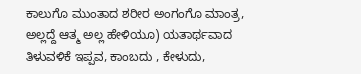ಕಾಲುಗೊ ಮುಂತಾದ ಶರೀರ ಅಂಗಂಗೊ ಮಾಂತ್ರ, ಅಲ್ಲದ್ದೆ ಆತ್ಮ ಅಲ್ಲ ಹೇಳಿಯೂ) ಯತಾರ್ಥವಾದ ತಿಳುವಳಿಕೆ ಇಪ್ಪವ, ಕಾಂಬದು , ಕೇಳುದು,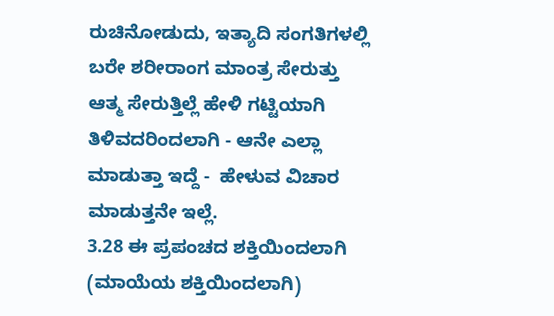ರುಚಿನೋಡುದು, ಇತ್ಯಾದಿ ಸಂಗತಿಗಳಲ್ಲಿ ಬರೇ ಶರೀರಾಂಗ ಮಾಂತ್ರ ಸೇರುತ್ತು ಆತ್ಮ ಸೇರುತ್ತಿಲ್ಲೆ ಹೇಳಿ ಗಟ್ಟಿಯಾಗಿ ತಿಳಿವದರಿಂದಲಾಗಿ - ಆನೇ ಎಲ್ಲಾ ಮಾಡುತ್ತಾ ಇದ್ದೆ -  ಹೇಳುವ ವಿಚಾರ ಮಾಡುತ್ತನೇ ಇಲ್ಲೆ.
3.28 ಈ ಪ್ರಪಂಚದ ಶಕ್ತಿಯಿಂದಲಾಗಿ (ಮಾಯೆಯ ಶಕ್ತಿಯಿಂದಲಾಗಿ)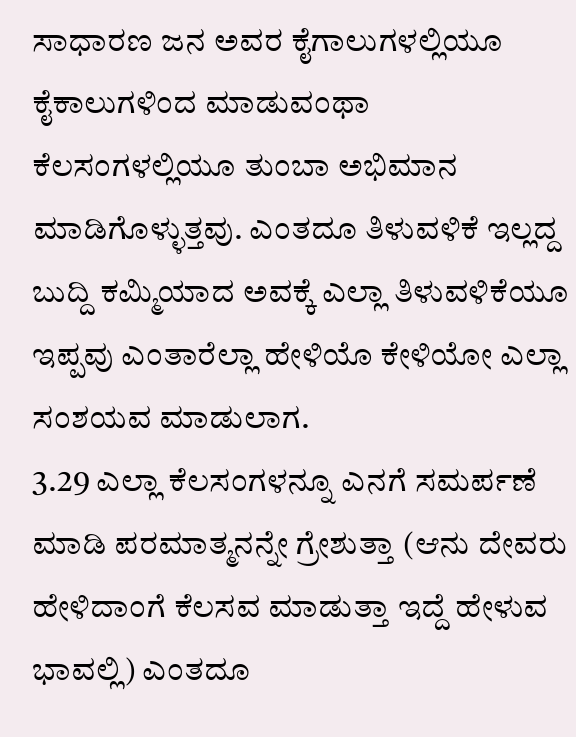ಸಾಧಾರಣ ಜನ ಅವರ ಕೈಗಾಲುಗಳಲ್ಲಿಯೂ ಕೈಕಾಲುಗಳಿಂದ ಮಾಡುವಂಥಾ ಕೆಲಸಂಗಳಲ್ಲಿಯೂ ತುಂಬಾ ಅಭಿಮಾನ ಮಾಡಿಗೊಳ್ಳುತ್ತವು. ಎಂತದೂ ತಿಳುವಳಿಕೆ ಇಲ್ಲದ್ದ ಬುದ್ದಿ ಕಮ್ಮಿಯಾದ ಅವಕ್ಕೆ ಎಲ್ಲಾ ತಿಳುವಳಿಕೆಯೂ ಇಪ್ಪವು ಎಂತಾರೆಲ್ಲಾ ಹೇಳಿಯೊ ಕೇಳಿಯೋ ಎಲ್ಲಾ ಸಂಶಯವ ಮಾಡುಲಾಗ.
3.29 ಎಲ್ಲಾ ಕೆಲಸಂಗಳನ್ನೂ ಎನಗೆ ಸಮರ್ಪಣೆ ಮಾಡಿ ಪರಮಾತ್ಮನನ್ನೇ ಗ್ರೇಶುತ್ತಾ (ಆನು ದೇವರು ಹೇಳಿದಾಂಗೆ ಕೆಲಸವ ಮಾಡುತ್ತಾ ಇದ್ದೆ ಹೇಳುವ ಭಾವಲ್ಲಿ) ಎಂತದೂ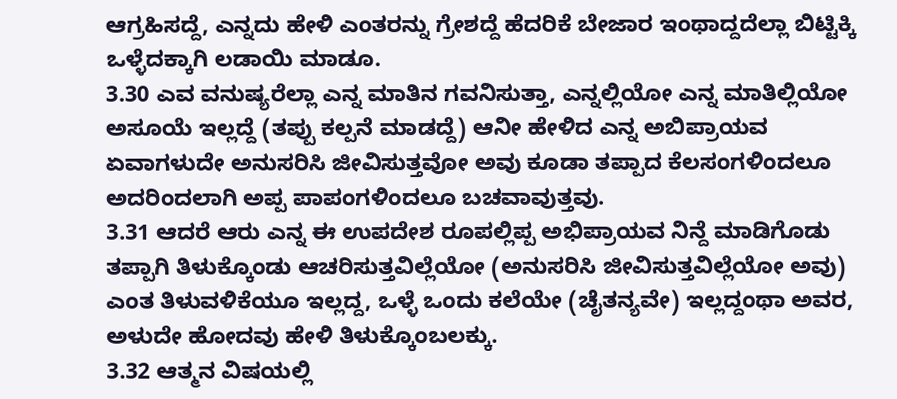ಆಗ್ರಹಿಸದ್ದೆ, ಎನ್ನದು ಹೇಳಿ ಎಂತರನ್ನು ಗ್ರೇಶದ್ದೆ ಹೆದರಿಕೆ ಬೇಜಾರ ಇಂಥಾದ್ದದೆಲ್ಲಾ ಬಿಟ್ಟಿಕ್ಕಿ ಒಳ್ಳೆದಕ್ಕಾಗಿ ಲಡಾಯಿ ಮಾಡೂ.
3.30 ಎವ ವನುಷ್ಯರೆಲ್ಲಾ ಎನ್ನ ಮಾತಿನ ಗವನಿಸುತ್ತಾ, ಎನ್ನಲ್ಲಿಯೋ ಎನ್ನ ಮಾತಿಲ್ಲಿಯೋ ಅಸೂಯೆ ಇಲ್ಲದ್ದೆ (ತಪ್ಪು ಕಲ್ಪನೆ ಮಾಡದ್ದೆ) ಆನೀ ಹೇಳಿದ ಎನ್ನ ಅಬಿಪ್ರಾಯವ ಏವಾಗಳುದೇ ಅನುಸರಿಸಿ ಜೀವಿಸುತ್ತವೋ ಅವು ಕೂಡಾ ತಪ್ಪಾದ ಕೆಲಸಂಗಳಿಂದಲೂ ಅದರಿಂದಲಾಗಿ ಅಪ್ಪ ಪಾಪಂಗಳಿಂದಲೂ ಬಚವಾವುತ್ತವು.
3.31 ಆದರೆ ಆರು ಎನ್ನ ಈ ಉಪದೇಶ ರೂಪಲ್ಲಿಪ್ಪ ಅಭಿಪ್ರಾಯವ ನಿನ್ದೆ ಮಾಡಿಗೊಡು ತಪ್ಪಾಗಿ ತಿಳುಕ್ಕೊಂಡು ಆಚರಿಸುತ್ತವಿಲ್ಲೆಯೋ (ಅನುಸರಿಸಿ ಜೀವಿಸುತ್ತವಿಲ್ಲೆಯೋ ಅವು) ಎಂತ ತಿಳುವಳಿಕೆಯೂ ಇಲ್ಲದ್ದ, ಒಳ್ಳೆ ಒಂದು ಕಲೆಯೇ (ಚೈತನ್ಯವೇ) ಇಲ್ಲದ್ದಂಥಾ ಅವರ, ಅಳುದೇ ಹೋದವು ಹೇಳಿ ತಿಳುಕ್ಕೊಂಬಲಕ್ಕು.
3.32 ಆತ್ಮನ ವಿಷಯಲ್ಲಿ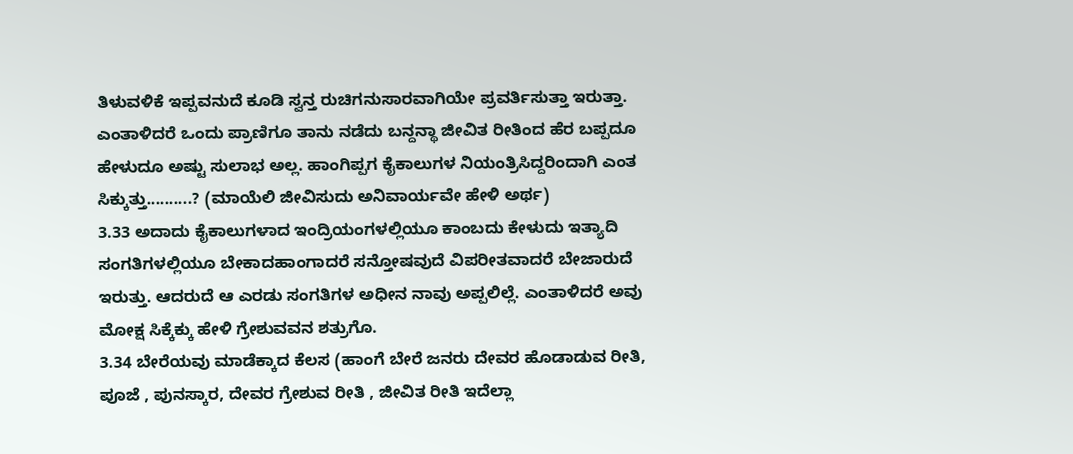ತಿಳುವಳಿಕೆ ಇಪ್ಪವನುದೆ ಕೂಡಿ ಸ್ವನ್ತ ರುಚಿಗನುಸಾರವಾಗಿಯೇ ಪ್ರವರ್ತಿಸುತ್ತಾ ಇರುತ್ತಾ. ಎಂತಾಳಿದರೆ ಒಂದು ಪ್ರಾಣಿಗೂ ತಾನು ನಡೆದು ಬನ್ದನ್ಥಾ ಜೀವಿತ ರೀತಿಂದ ಹೆರ ಬಪ್ಪದೂ ಹೇಳುದೂ ಅಷ್ಟು ಸುಲಾಭ ಅಲ್ಲ. ಹಾಂಗಿಪ್ಪಗ ಕೈಕಾಲುಗಳ ನಿಯಂತ್ರಿಸಿದ್ದರಿಂದಾಗಿ ಎಂತ ಸಿಕ್ಕುತ್ತು..........? (ಮಾಯೆಲಿ ಜೀವಿಸುದು ಅನಿವಾರ್ಯವೇ ಹೇಳಿ ಅರ್ಥ)
3.33 ಅದಾದು ಕೈಕಾಲುಗಳಾದ ಇಂದ್ರಿಯಂಗಳಲ್ಲಿಯೂ ಕಾಂಬದು ಕೇಳುದು ಇತ್ಯಾದಿ ಸಂಗತಿಗಳಲ್ಲಿಯೂ ಬೇಕಾದಹಾಂಗಾದರೆ ಸನ್ತೋಷವುದೆ ವಿಪರೀತವಾದರೆ ಬೇಜಾರುದೆ ಇರುತ್ತು. ಆದರುದೆ ಆ ಎರಡು ಸಂಗತಿಗಳ ಅಧೀನ ನಾವು ಅಪ್ಪಲಿಲ್ಲೆ. ಎಂತಾಳಿದರೆ ಅವು ಮೋಕ್ಷ ಸಿಕ್ಕೆಕ್ಕು ಹೇಳಿ ಗ್ರೇಶುವವನ ಶತ್ರುಗೊ.
3.34 ಬೇರೆಯವು ಮಾಡೆಕ್ಕಾದ ಕೆಲಸ (ಹಾಂಗೆ ಬೇರೆ ಜನರು ದೇವರ ಹೊಡಾಡುವ ರೀತಿ, ಪೂಜೆ , ಪುನಸ್ಕಾರ, ದೇವರ ಗ್ರೇಶುವ ರೀತಿ , ಜೀವಿತ ರೀತಿ ಇದೆಲ್ಲಾ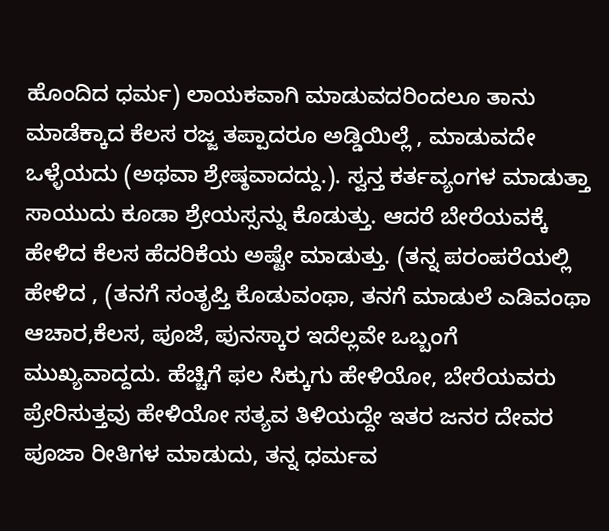ಹೊಂದಿದ ಧರ್ಮ) ಲಾಯಕವಾಗಿ ಮಾಡುವದರಿಂದಲೂ ತಾನು ಮಾಡೆಕ್ಕಾದ ಕೆಲಸ ರಜ್ಜ ತಪ್ಪಾದರೂ ಅಡ್ಡಿಯಿಲ್ಲೆ , ಮಾಡುವದೇ ಒಳ್ಳೆಯದು (ಅಥವಾ ಶ್ರೇಷ್ಠವಾದದ್ದು.). ಸ್ವನ್ತ ಕರ್ತವ್ಯಂಗಳ ಮಾಡುತ್ತಾ ಸಾಯುದು ಕೂಡಾ ಶ್ರೇಯಸ್ಸನ್ನು ಕೊಡುತ್ತು. ಆದರೆ ಬೇರೆಯವಕ್ಕೆ ಹೇಳಿದ ಕೆಲಸ ಹೆದರಿಕೆಯ ಅಷ್ಟೇ ಮಾಡುತ್ತು. (ತನ್ನ ಪರಂಪರೆಯಲ್ಲಿ ಹೇಳಿದ , (ತನಗೆ ಸಂತೃಪ್ತಿ ಕೊಡುವಂಥಾ, ತನಗೆ ಮಾಡುಲೆ ಎಡಿವಂಥಾ ಆಚಾರ,ಕೆಲಸ, ಪೂಜೆ, ಪುನಸ್ಕಾರ ಇದೆಲ್ಲವೇ ಒಬ್ಬಂಗೆ ಮುಖ್ಯವಾದ್ದದು. ಹೆಚ್ಚಿಗೆ ಫಲ ಸಿಕ್ಕುಗು ಹೇಳಿಯೋ, ಬೇರೆಯವರು ಪ್ರೇರಿಸುತ್ತವು ಹೇಳಿಯೋ ಸತ್ಯವ ತಿಳಿಯದ್ದೇ ಇತರ ಜನರ ದೇವರ ಪೂಜಾ ರೀತಿಗಳ ಮಾಡುದು, ತನ್ನ ಧರ್ಮವ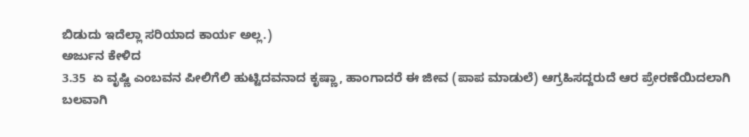ಬಿಡುದು ಇದೆಲ್ಲಾ ಸರಿಯಾದ ಕಾರ್ಯ ಅಲ್ಲ.)
ಅರ್ಜುನ ಕೇಳಿದ
3.35  ಏ ವೃಷ್ಣಿ ಎಂಬವನ ಪೀಲಿಗೆಲಿ ಹುಟ್ಟಿದವನಾದ ಕೃಷ್ಣಾ, ಹಾಂಗಾದರೆ ಈ ಜೀವ (ಪಾಪ ಮಾಡುಲೆ) ಆಗ್ರಹಿಸದ್ದರುದೆ ಆರ ಪ್ರೇರಣೆಯಿದಲಾಗಿ ಬಲವಾಗಿ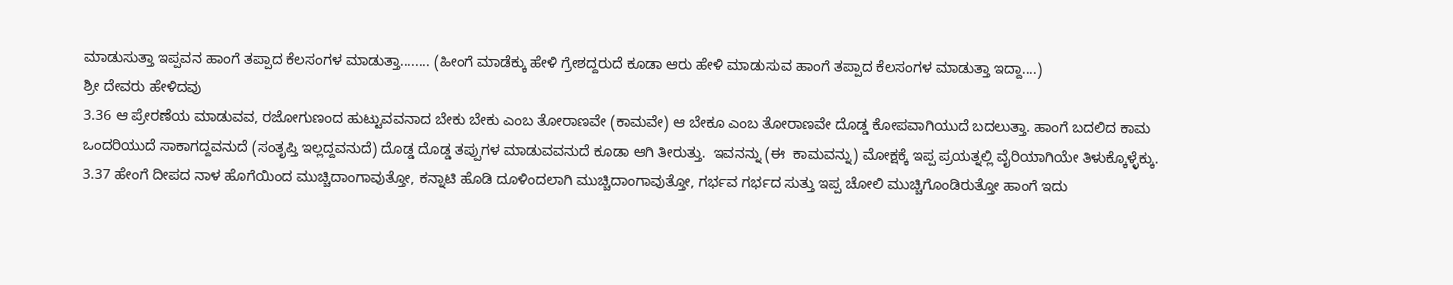ಮಾಡುಸುತ್ತಾ ಇಪ್ಪವನ ಹಾಂಗೆ ತಪ್ಪಾದ ಕೆಲಸಂಗಳ ಮಾಡುತ್ತಾ........ (ಹೀಂಗೆ ಮಾಡೆಕ್ಕು ಹೇಳಿ ಗ್ರೇಶದ್ದರುದೆ ಕೂಡಾ ಆರು ಹೇಳಿ ಮಾಡುಸುವ ಹಾಂಗೆ ತಪ್ಪಾದ ಕೆಲಸಂಗಳ ಮಾಡುತ್ತಾ ಇದ್ದಾ....)
ಶ್ರೀ ದೇವರು ಹೇಳಿದವು
3.36 ಆ ಪ್ರೇರಣೆಯ ಮಾಡುವವ, ರಜೋಗುಣಂದ ಹುಟ್ಟುವವನಾದ ಬೇಕು ಬೇಕು ಎಂಬ ತೋರಾಣವೇ (ಕಾಮವೇ) ಆ ಬೇಕೂ ಎಂಬ ತೋರಾಣವೇ ದೊಡ್ಡ ಕೋಪವಾಗಿಯುದೆ ಬದಲುತ್ತಾ. ಹಾಂಗೆ ಬದಲಿದ ಕಾಮ ಒಂದರಿಯುದೆ ಸಾಕಾಗದ್ದವನುದೆ (ಸಂತೃಪ್ತಿ ಇಲ್ಲದ್ದವನುದೆ) ದೊಡ್ಡ ದೊಡ್ಡ ತಪ್ಪುಗಳ ಮಾಡುವವನುದೆ ಕೂಡಾ ಆಗಿ ತೀರುತ್ತು.  ಇವನನ್ನು (ಈ  ಕಾಮವನ್ನು) ಮೋಕ್ಷಕ್ಕೆ ಇಪ್ಪ ಪ್ರಯತ್ನಲ್ಲಿ ವೈರಿಯಾಗಿಯೇ ತಿಳುಕ್ಕೊಳ್ಳೆಕ್ಕು.
3.37 ಹೇಂಗೆ ದೀಪದ ನಾಳ ಹೊಗೆಯಿಂದ ಮುಚ್ಚಿದಾಂಗಾವುತ್ತೋ, ಕನ್ನಾಟಿ ಹೊಡಿ ದೂಳಿಂದಲಾಗಿ ಮುಚ್ಚಿದಾಂಗಾವುತ್ತೋ, ಗರ್ಭವ ಗರ್ಭದ ಸುತ್ತು ಇಪ್ಪ ಚೋಲಿ ಮುಚ್ಚಿಗೊಂಡಿರುತ್ತೋ ಹಾಂಗೆ ಇದು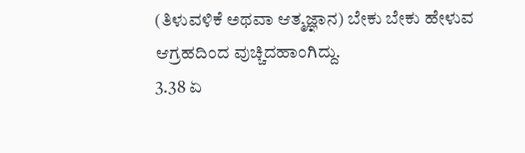(ತಿಳುವಳಿಕೆ ಅಥವಾ ಆತ್ಮಜ್ಞಾನ) ಬೇಕು ಬೇಕು ಹೇಳುವ ಆಗ್ರಹದಿಂದ ವುಚ್ಚಿದಹಾಂಗಿದ್ದು.
3.38 ಏ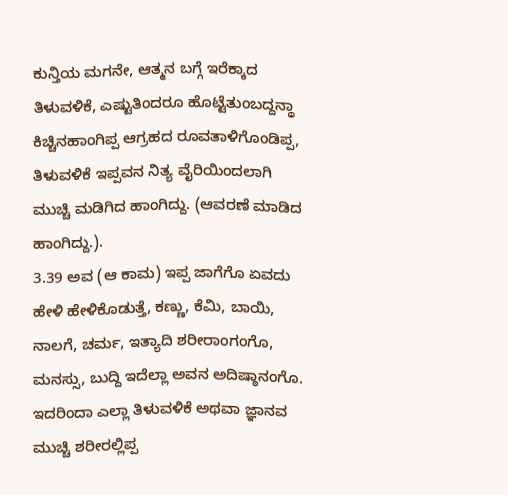ಕುನ್ತಿಯ ಮಗನೇ, ಆತ್ಮನ ಬಗ್ಗೆ ಇರೆಕ್ಕಾದ ತಿಳುವಳಿಕೆ, ಎಷ್ಟುತಿಂದರೂ ಹೊಟ್ಟೆತುಂಬದ್ದನ್ಥಾ ಕಿಚ್ಚಿನಹಾಂಗಿಪ್ಪ ಆಗ್ರಹದ ರೂವತಾಳಿಗೊಂಡಿಪ್ಪ, ತಿಳುವಳಿಕೆ ಇಪ್ಪವನ ನಿತ್ಯ ವೈರಿಯಿಂದಲಾಗಿ ಮುಚ್ಚಿ ಮಡಿಗಿದ ಹಾಂಗಿದ್ದು. (ಆವರಣೆ ಮಾಡಿದ ಹಾಂಗಿದ್ದು.).
3.39 ಅವ (ಆ ಕಾಮ) ಇಪ್ಪ ಜಾಗೆಗೊ ಏವದು ಹೇಳಿ ಹೇಳಿಕೊಡುತ್ತೆ, ಕಣ್ಣು, ಕೆಮಿ, ಬಾಯಿ, ನಾಲಗೆ, ಚರ್ಮ, ಇತ್ಯಾದಿ ಶರೀರಾಂಗಂಗೊ, ಮನಸ್ಸು, ಬುದ್ದಿ ಇದೆಲ್ಲಾ ಅವನ ಅದಿಷ್ಠಾನಂಗೊ. ಇದರಿಂದಾ ಎಲ್ಲಾ ತಿಳುವಳಿಕೆ ಅಥವಾ ಜ್ಞಾನವ ಮುಚ್ಚಿ ಶರೀರಲ್ಲಿಪ್ಪ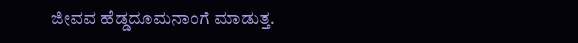ಜೀವವ ಹೆಡ್ಡದೂಮನಾಂಗೆ ಮಾಡುತ್ತ.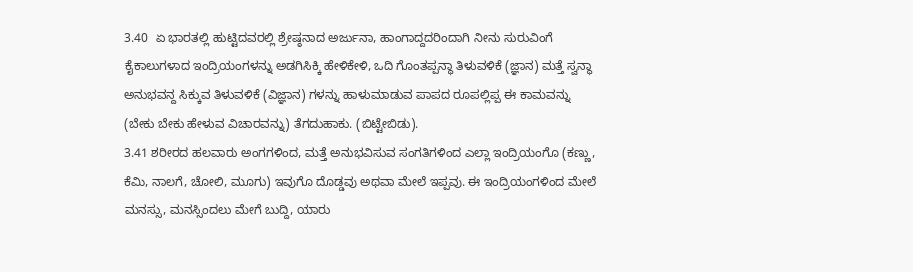3.40  ಏ ಭಾರತಲ್ಲಿ ಹುಟ್ಟಿದವರಲ್ಲಿ ಶ್ರೇಷ್ಠನಾದ ಅರ್ಜುನಾ, ಹಾಂಗಾದ್ದದರಿಂದಾಗಿ ನೀನು ಸುರುವಿಂಗೆ ಕೈಕಾಲುಗಳಾದ ಇಂದ್ರಿಯಂಗಳನ್ನು ಅಡಗಿಸಿಕ್ಕಿ ಹೇಳಿಕೇಳಿ, ಒದಿ ಗೊಂತಪ್ಪನ್ಥಾ ತಿಳುವಳಿಕೆ (ಜ್ಞಾನ) ಮತ್ತೆ ಸ್ವನ್ಥಾ ಅನುಭವನ್ದ ಸಿಕ್ಕುವ ತಿಳುವಳಿಕೆ (ವಿಜ್ಞಾನ) ಗಳನ್ನು ಹಾಳುಮಾಡುವ ಪಾಪದ ರೂಪಲ್ಲಿಪ್ಪ ಈ ಕಾಮವನ್ನು (ಬೇಕು ಬೇಕು ಹೇಳುವ ವಿಚಾರವನ್ನು) ತೆಗದುಹಾಕು. (ಬಿಟ್ಟೇಬಿಡು).
3.41 ಶರೀರದ ಹಲವಾರು ಅಂಗಗಳಿಂದ, ಮತ್ತೆ ಅನುಭವಿಸುವ ಸಂಗತಿಗಳಿಂದ ಎಲ್ಲಾ ಇಂದ್ರಿಯಂಗೊ (ಕಣ್ಣು, ಕೆಮಿ, ನಾಲಗೆ, ಚೋಲಿ, ಮೂಗು) ಇವುಗೊ ದೊಡ್ಡವು ಅಥವಾ ಮೇಲೆ ಇಪ್ಪವು. ಈ ಇಂದ್ರಿಯಂಗಳಿಂದ ಮೇಲೆ ಮನಸ್ಸು, ಮನಸ್ಸಿಂದಲು ಮೇಗೆ ಬುದ್ದಿ, ಯಾರು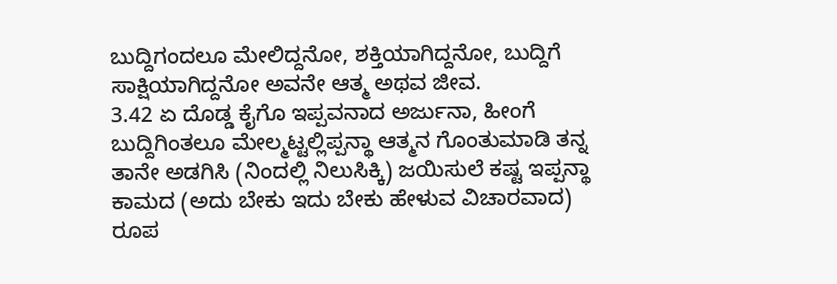ಬುದ್ದಿಗಂದಲೂ ಮೇಲಿದ್ದನೋ, ಶಕ್ತಿಯಾಗಿದ್ದನೋ, ಬುದ್ದಿಗೆ ಸಾಕ್ಷಿಯಾಗಿದ್ದನೋ ಅವನೇ ಆತ್ಮ ಅಥವ ಜೀವ.
3.42 ಏ ದೊಡ್ಡ ಕೈಗೊ ಇಪ್ಪವನಾದ ಅರ್ಜುನಾ, ಹೀಂಗೆ ಬುದ್ದಿಗಿಂತಲೂ ಮೇಲ್ಮಟ್ಟಲ್ಲಿಪ್ಪನ್ಥಾ ಆತ್ಮನ ಗೊಂತುಮಾಡಿ ತನ್ನ ತಾನೇ ಅಡಗಿಸಿ (ನಿಂದಲ್ಲಿ ನಿಲುಸಿಕ್ಕಿ) ಜಯಿಸುಲೆ ಕಷ್ಟ ಇಪ್ಪನ್ಥಾ ಕಾಮದ (ಅದು ಬೇಕು ಇದು ಬೇಕು ಹೇಳುವ ವಿಚಾರವಾದ) ರೂಪ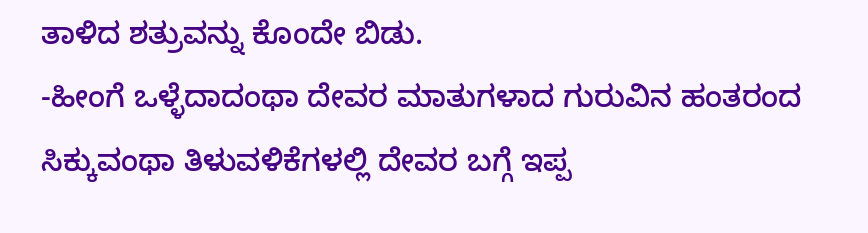ತಾಳಿದ ಶತ್ರುವನ್ನು ಕೊಂದೇ ಬಿಡು.
-ಹೀಂಗೆ ಒಳ್ಳೆದಾದಂಥಾ ದೇವರ ಮಾತುಗಳಾದ ಗುರುವಿನ ಹಂತರಂದ ಸಿಕ್ಕುವಂಥಾ ತಿಳುವಳಿಕೆಗಳಲ್ಲಿ ದೇವರ ಬಗ್ಗೆ ಇಪ್ಪ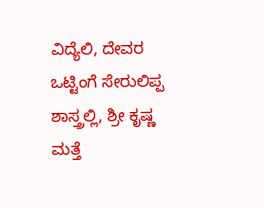ವಿದ್ಯೆಲಿ, ದೇವರ ಒಟ್ಟಿಂಗೆ ಸೇರುಲಿಪ್ಪ ಶಾಸ್ತ್ರಲ್ಲಿ, ಶ್ರೀ ಕೃಷ್ಣ ಮತ್ತೆ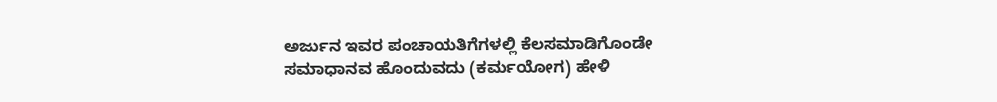ಅರ್ಜುನ ಇವರ ಪಂಚಾಯತಿಗೆಗಳಲ್ಲಿ ಕೆಲಸಮಾಡಿಗೊಂಡೇ ಸಮಾಧಾನವ ಹೊಂದುವದು (ಕರ್ಮಯೋಗ) ಹೇಳಿ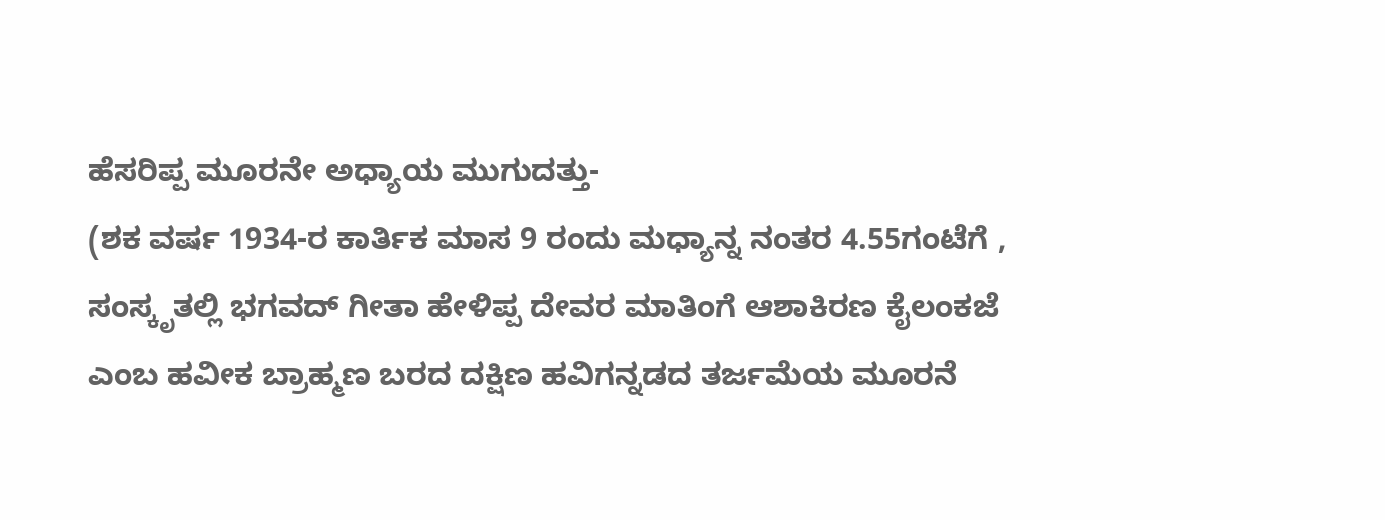ಹೆಸರಿಪ್ಪ ಮೂರನೇ ಅಧ್ಯಾಯ ಮುಗುದತ್ತು-
(ಶಕ ವರ್ಷ 1934-ರ ಕಾರ್ತಿಕ ಮಾಸ 9 ರಂದು ಮಧ್ಯಾನ್ನ ನಂತರ 4.55ಗಂಟೆಗೆ , ಸಂಸ್ಕೃತಲ್ಲಿ ಭಗವದ್ ಗೀತಾ ಹೇಳಿಪ್ಪ ದೇವರ ಮಾತಿಂಗೆ ಆಶಾಕಿರಣ ಕೈಲಂಕಜೆ ಎಂಬ ಹವೀಕ ಬ್ರಾಹ್ಮಣ ಬರದ ದಕ್ಷಿಣ ಹವಿಗನ್ನಡದ ತರ್ಜಮೆಯ ಮೂರನೆ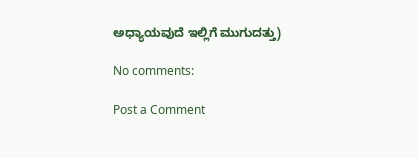ಅಧ್ಯಾಯವುದೆ ಇಲ್ಲಿಗೆ ಮುಗುದತ್ತು)

No comments:

Post a Comment